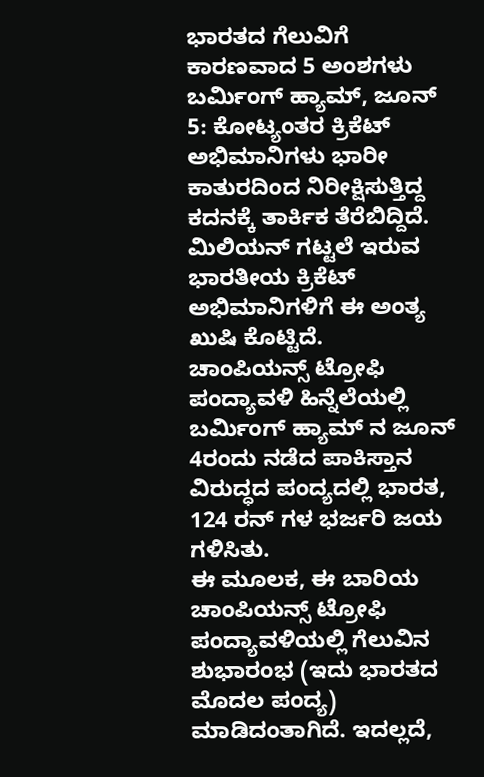ಭಾರತದ ಗೆಲುವಿಗೆ ಕಾರಣವಾದ 5 ಅಂಶಗಳು
ಬರ್ಮಿಂಗ್ ಹ್ಯಾಮ್, ಜೂನ್ 5: ಕೋಟ್ಯಂತರ ಕ್ರಿಕೆಟ್ ಅಭಿಮಾನಿಗಳು ಭಾರೀ ಕಾತುರದಿಂದ ನಿರೀಕ್ಷಿಸುತ್ತಿದ್ದ ಕದನಕ್ಕೆ ತಾರ್ಕಿಕ ತೆರೆಬಿದ್ದಿದೆ. ಮಿಲಿಯನ್ ಗಟ್ಟಲೆ ಇರುವ ಭಾರತೀಯ ಕ್ರಿಕೆಟ್ ಅಭಿಮಾನಿಗಳಿಗೆ ಈ ಅಂತ್ಯ ಖುಷಿ ಕೊಟ್ಟಿದೆ.
ಚಾಂಪಿಯನ್ಸ್ ಟ್ರೋಫಿ ಪಂದ್ಯಾವಳಿ ಹಿನ್ನೆಲೆಯಲ್ಲಿ ಬರ್ಮಿಂಗ್ ಹ್ಯಾಮ್ ನ ಜೂನ್ 4ರಂದು ನಡೆದ ಪಾಕಿಸ್ತಾನ ವಿರುದ್ಧದ ಪಂದ್ಯದಲ್ಲಿ ಭಾರತ, 124 ರನ್ ಗಳ ಭರ್ಜರಿ ಜಯ ಗಳಿಸಿತು.
ಈ ಮೂಲಕ, ಈ ಬಾರಿಯ ಚಾಂಪಿಯನ್ಸ್ ಟ್ರೋಫಿ ಪಂದ್ಯಾವಳಿಯಲ್ಲಿ ಗೆಲುವಿನ ಶುಭಾರಂಭ (ಇದು ಭಾರತದ ಮೊದಲ ಪಂದ್ಯ) ಮಾಡಿದಂತಾಗಿದೆ. ಇದಲ್ಲದೆ,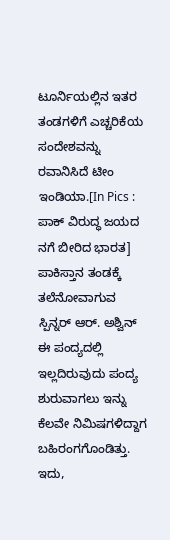ಟೂರ್ನಿಯಲ್ಲಿನ ಇತರ ತಂಡಗಳಿಗೆ ಎಚ್ಚರಿಕೆಯ ಸಂದೇಶವನ್ನು ರವಾನಿಸಿದೆ ಟೀಂ ಇಂಡಿಯಾ.[In Pics : ಪಾಕ್ ವಿರುದ್ಧ ಜಯದ ನಗೆ ಬೀರಿದ ಭಾರತ]
ಪಾಕಿಸ್ತಾನ ತಂಡಕ್ಕೆ ತಲೆನೋವಾಗುವ ಸ್ಪಿನ್ನರ್ ಆರ್. ಅಶ್ವಿನ್ ಈ ಪಂದ್ಯದಲ್ಲಿ ಇಲ್ಲದಿರುವುದು ಪಂದ್ಯ ಶುರುವಾಗಲು ಇನ್ನು ಕೆಲವೇ ನಿಮಿಷಗಳಿದ್ದಾಗ ಬಹಿರಂಗಗೊಂಡಿತ್ತು. ಇದು,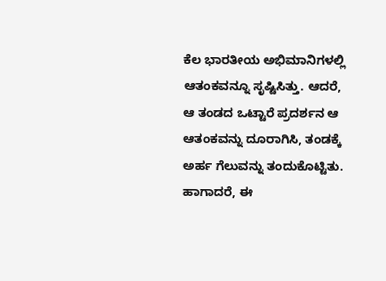ಕೆಲ ಭಾರತೀಯ ಅಭಿಮಾನಿಗಳಲ್ಲಿ ಆತಂಕವನ್ನೂ ಸೃಷ್ಟಿಸಿತ್ತು. ಆದರೆ, ಆ ತಂಡದ ಒಟ್ಟಾರೆ ಪ್ರದರ್ಶನ ಆ ಆತಂಕವನ್ನು ದೂರಾಗಿಸಿ, ತಂಡಕ್ಕೆ ಅರ್ಹ ಗೆಲುವನ್ನು ತಂದುಕೊಟ್ಟಿತು.
ಹಾಗಾದರೆ, ಈ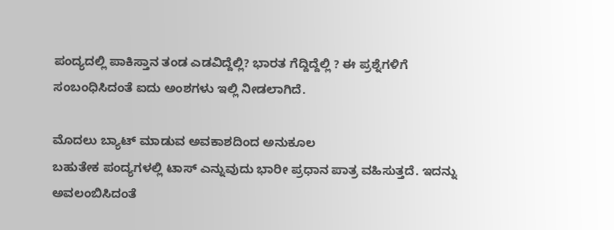ಪಂದ್ಯದಲ್ಲಿ ಪಾಕಿಸ್ತಾನ ತಂಡ ಎಡವಿದ್ದೆಲ್ಲಿ? ಭಾರತ ಗೆದ್ದಿದ್ದೆಲ್ಲಿ ? ಈ ಪ್ರಶ್ನೆಗಳಿಗೆ ಸಂಬಂಧಿಸಿದಂತೆ ಐದು ಅಂಶಗಳು ಇಲ್ಲಿ ನೀಡಲಾಗಿದೆ.

ಮೊದಲು ಬ್ಯಾಟ್ ಮಾಡುವ ಅವಕಾಶದಿಂದ ಅನುಕೂಲ
ಬಹುತೇಕ ಪಂದ್ಯಗಳಲ್ಲಿ ಟಾಸ್ ಎನ್ನುವುದು ಭಾರೀ ಪ್ರಧಾನ ಪಾತ್ರ ವಹಿಸುತ್ತದೆ. ಇದನ್ನು ಅವಲಂಬಿಸಿದಂತೆ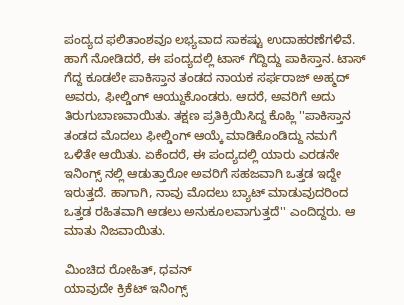ಪಂದ್ಯದ ಫಲಿತಾಂಶವೂ ಲಭ್ಯವಾದ ಸಾಕಷ್ಟು ಉದಾಹರಣೆಗಳಿವೆ. ಹಾಗೆ ನೋಡಿದರೆ, ಈ ಪಂದ್ಯದಲ್ಲಿ ಟಾಸ್ ಗೆದ್ದಿದ್ದು ಪಾಕಿಸ್ತಾನ. ಟಾಸ್ ಗೆದ್ದ ಕೂಡಲೇ ಪಾಕಿಸ್ತಾನ ತಂಡದ ನಾಯಕ ಸರ್ಫರಾಜ್ ಅಹ್ಮದ್ ಅವರು, ಫೀಲ್ಡಿಂಗ್ ಆಯ್ದುಕೊಂಡರು. ಆದರೆ, ಅವರಿಗೆ ಅದು ತಿರುಗುಬಾಣವಾಯಿತು. ತಕ್ಷಣ ಪ್ರತಿಕ್ರಿಯಿಸಿದ್ದ ಕೊಹ್ಲಿ ''ಪಾಕಿಸ್ತಾನ ತಂಡದ ಮೊದಲು ಫೀಲ್ಡಿಂಗ್ ಆಯ್ಕೆ ಮಾಡಿಕೊಂಡಿದ್ದು ನಮಗೆ ಒಳಿತೇ ಆಯಿತು. ಏಕೆಂದರೆ, ಈ ಪಂದ್ಯದಲ್ಲಿ ಯಾರು ಎರಡನೇ ಇನಿಂಗ್ಸ್ ನಲ್ಲಿ ಆಡುತ್ತಾರೋ ಅವರಿಗೆ ಸಹಜವಾಗಿ ಒತ್ತಡ ಇದ್ದೇ ಇರುತ್ತದೆ. ಹಾಗಾಗಿ, ನಾವು ಮೊದಲು ಬ್ಯಾಟ್ ಮಾಡುವುದರಿಂದ ಒತ್ತಡ ರಹಿತವಾಗಿ ಆಡಲು ಅನುಕೂಲವಾಗುತ್ತದೆ'' ಎಂದಿದ್ದರು. ಆ ಮಾತು ನಿಜವಾಯಿತು.

ಮಿಂಚಿದ ರೋಹಿತ್, ಧವನ್
ಯಾವುದೇ ಕ್ರಿಕೆಟ್ ಇನಿಂಗ್ಸ್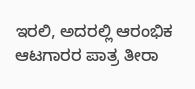ಇರಲಿ, ಅದರಲ್ಲಿ ಆರಂಭಿಕ ಆಟಗಾರರ ಪಾತ್ರ ತೀರಾ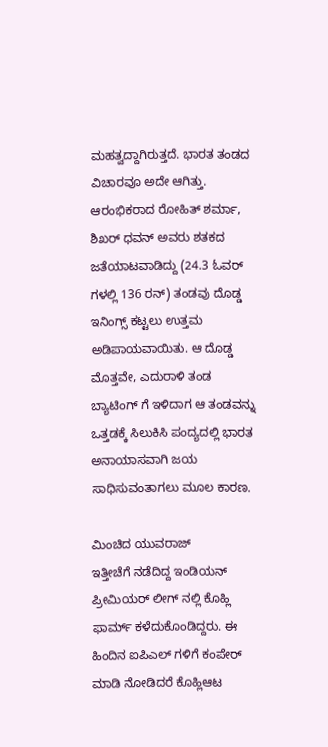ಮಹತ್ವದ್ದಾಗಿರುತ್ತದೆ. ಭಾರತ ತಂಡದ ವಿಚಾರವೂ ಅದೇ ಆಗಿತ್ತು. ಆರಂಭಿಕರಾದ ರೋಹಿತ್ ಶರ್ಮಾ, ಶಿಖರ್ ಧವನ್ ಅವರು ಶತಕದ ಜತೆಯಾಟವಾಡಿದ್ದು (24.3 ಓವರ್ ಗಳಲ್ಲಿ 136 ರನ್) ತಂಡವು ದೊಡ್ಡ ಇನಿಂಗ್ಸ್ ಕಟ್ಟಲು ಉತ್ತಮ ಅಡಿಪಾಯವಾಯಿತು. ಆ ದೊಡ್ಡ ಮೊತ್ತವೇ, ಎದುರಾಳಿ ತಂಡ ಬ್ಯಾಟಿಂಗ್ ಗೆ ಇಳಿದಾಗ ಆ ತಂಡವನ್ನು ಒತ್ತಡಕ್ಕೆ ಸಿಲುಕಿಸಿ ಪಂದ್ಯದಲ್ಲಿ ಭಾರತ ಅನಾಯಾಸವಾಗಿ ಜಯ ಸಾಧಿಸುವಂತಾಗಲು ಮೂಲ ಕಾರಣ.

ಮಿಂಚಿದ ಯುವರಾಜ್
ಇತ್ತೀಚೆಗೆ ನಡೆದಿದ್ದ ಇಂಡಿಯನ್ ಪ್ರೀಮಿಯರ್ ಲೀಗ್ ನಲ್ಲಿ ಕೊಹ್ಲಿ ಫಾರ್ಮ್ ಕಳೆದುಕೊಂಡಿದ್ದರು. ಈ ಹಿಂದಿನ ಐಪಿಎಲ್ ಗಳಿಗೆ ಕಂಪೇರ್ ಮಾಡಿ ನೋಡಿದರೆ ಕೊಹ್ಲಿಆಟ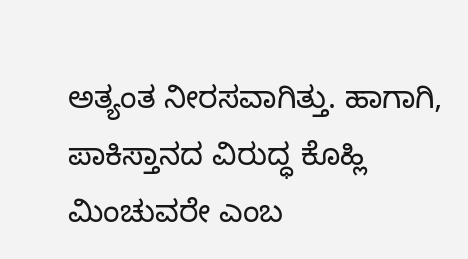ಅತ್ಯಂತ ನೀರಸವಾಗಿತ್ತು. ಹಾಗಾಗಿ, ಪಾಕಿಸ್ತಾನದ ವಿರುದ್ಧ ಕೊಹ್ಲಿ ಮಿಂಚುವರೇ ಎಂಬ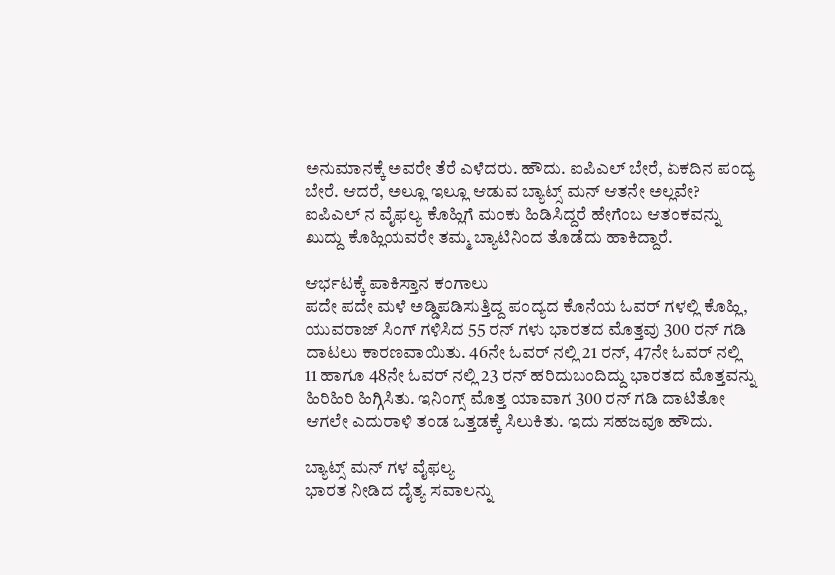ಅನುಮಾನಕ್ಕೆ ಅವರೇ ತೆರೆ ಎಳೆದರು. ಹೌದು. ಐಪಿಎಲ್ ಬೇರೆ, ಏಕದಿನ ಪಂದ್ಯ ಬೇರೆ. ಆದರೆ, ಅಲ್ಲೂ ಇಲ್ಲೂ ಆಡುವ ಬ್ಯಾಟ್ಸ್ ಮನ್ ಆತನೇ ಅಲ್ಲವೇ? ಐಪಿಎಲ್ ನ ವೈಫಲ್ಯ ಕೊಹ್ಲಿಗೆ ಮಂಕು ಹಿಡಿಸಿದ್ದರೆ ಹೇಗೆಂಬ ಆತಂಕವನ್ನು ಖುದ್ದು ಕೊಹ್ಲಿಯವರೇ ತಮ್ಮ ಬ್ಯಾಟಿನಿಂದ ತೊಡೆದು ಹಾಕಿದ್ದಾರೆ.

ಆರ್ಭಟಕ್ಕೆ ಪಾಕಿಸ್ತಾನ ಕಂಗಾಲು
ಪದೇ ಪದೇ ಮಳೆ ಅಡ್ಡಿಪಡಿಸುತ್ತಿದ್ದ ಪಂದ್ಯದ ಕೊನೆಯ ಓವರ್ ಗಳಲ್ಲಿ ಕೊಹ್ಲಿ, ಯುವರಾಜ್ ಸಿಂಗ್ ಗಳಿಸಿದ 55 ರನ್ ಗಳು ಭಾರತದ ಮೊತ್ತವು 300 ರನ್ ಗಡಿ ದಾಟಲು ಕಾರಣವಾಯಿತು. 46ನೇ ಓವರ್ ನಲ್ಲಿ 21 ರನ್, 47ನೇ ಓವರ್ ನಲ್ಲಿ 11 ಹಾಗೂ 48ನೇ ಓವರ್ ನಲ್ಲಿ 23 ರನ್ ಹರಿದುಬಂದಿದ್ದು ಭಾರತದ ಮೊತ್ತವನ್ನು ಹಿರಿಹಿರಿ ಹಿಗ್ಗಿಸಿತು. ಇನಿಂಗ್ಸ್ ಮೊತ್ತ ಯಾವಾಗ 300 ರನ್ ಗಡಿ ದಾಟಿತೋ ಆಗಲೇ ಎದುರಾಳಿ ತಂಡ ಒತ್ತಡಕ್ಕೆ ಸಿಲುಕಿತು. ಇದು ಸಹಜವೂ ಹೌದು.

ಬ್ಯಾಟ್ಸ್ ಮನ್ ಗಳ ವೈಫಲ್ಯ
ಭಾರತ ನೀಡಿದ ದೈತ್ಯ ಸವಾಲನ್ನು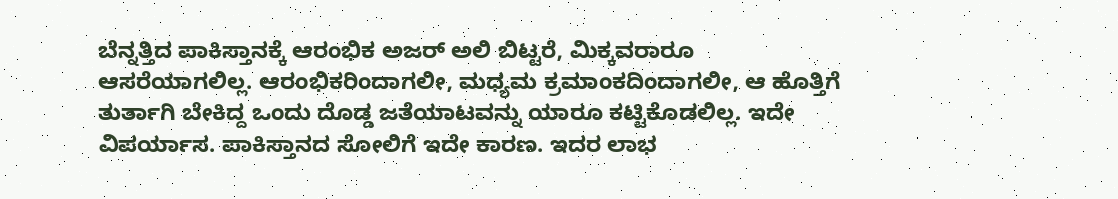ಬೆನ್ನತ್ತಿದ ಪಾಕಿಸ್ತಾನಕ್ಕೆ ಆರಂಭಿಕ ಅಜರ್ ಅಲಿ ಬಿಟ್ಟರೆ, ಮಿಕ್ಕವರಾರೂ ಆಸರೆಯಾಗಲಿಲ್ಲ. ಆರಂಭಿಕರಿಂದಾಗಲೀ, ಮಧ್ಯಮ ಕ್ರಮಾಂಕದಿಂದಾಗಲೀ, ಆ ಹೊತ್ತಿಗೆ ತುರ್ತಾಗಿ ಬೇಕಿದ್ದ ಒಂದು ದೊಡ್ಡ ಜತೆಯಾಟವನ್ನು ಯಾರೂ ಕಟ್ಟಿಕೊಡಲಿಲ್ಲ. ಇದೇ ವಿಪರ್ಯಾಸ. ಪಾಕಿಸ್ತಾನದ ಸೋಲಿಗೆ ಇದೇ ಕಾರಣ. ಇದರ ಲಾಭ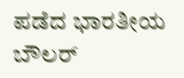ಪಡೆದ ಭಾರತೀಯ ಬೌಲರ್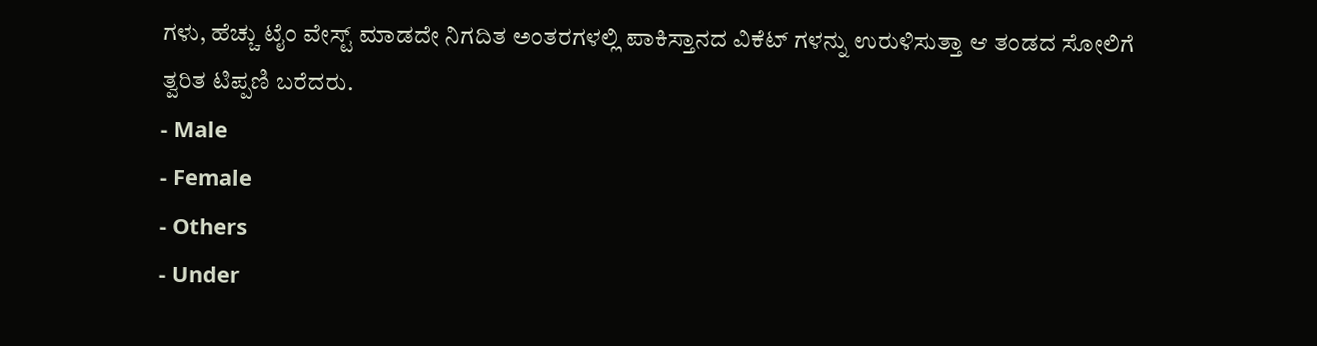ಗಳು, ಹೆಚ್ಚು ಟೈಂ ವೇಸ್ಟ್ ಮಾಡದೇ ನಿಗದಿತ ಅಂತರಗಳಲ್ಲಿ ಪಾಕಿಸ್ತಾನದ ವಿಕೆಟ್ ಗಳನ್ನು ಉರುಳಿಸುತ್ತಾ ಆ ತಂಡದ ಸೋಲಿಗೆ ತ್ವರಿತ ಟಿಪ್ಪಣಿ ಬರೆದರು.
- Male
- Female
- Others
- Under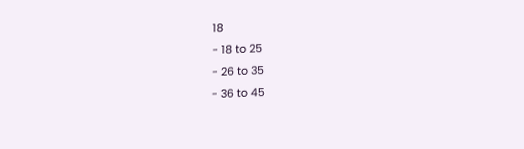18
- 18 to 25
- 26 to 35
- 36 to 45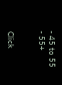- 45 to 55
- 55+


Click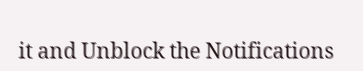it and Unblock the Notifications